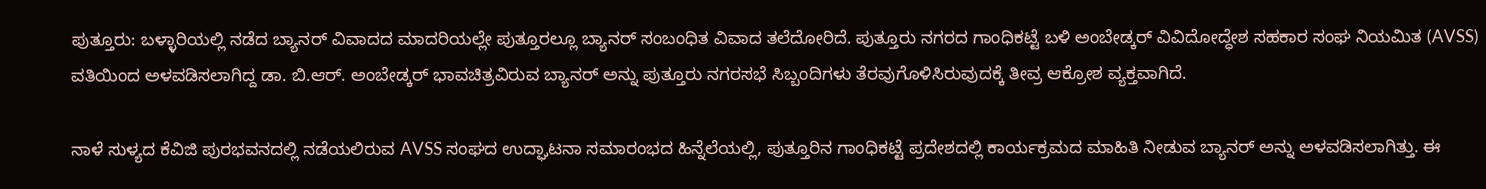ಪುತ್ತೂರು: ಬಳ್ಳಾರಿಯಲ್ಲಿ ನಡೆದ ಬ್ಯಾನರ್ ವಿವಾದದ ಮಾದರಿಯಲ್ಲೇ ಪುತ್ತೂರಲ್ಲೂ ಬ್ಯಾನರ್ ಸಂಬಂಧಿತ ವಿವಾದ ತಲೆದೋರಿದೆ. ಪುತ್ತೂರು ನಗರದ ಗಾಂಧಿಕಟ್ಟೆ ಬಳಿ ಅಂಬೇಡ್ಕರ್ ವಿವಿದೋದ್ಧೇಶ ಸಹಕಾರ ಸಂಘ ನಿಯಮಿತ (AVSS) ವತಿಯಿಂದ ಅಳವಡಿಸಲಾಗಿದ್ದ ಡಾ. ಬಿ.ಆರ್. ಅಂಬೇಡ್ಕರ್ ಭಾವಚಿತ್ರವಿರುವ ಬ್ಯಾನರ್ ಅನ್ನು ಪುತ್ತೂರು ನಗರಸಭೆ ಸಿಬ್ಬಂದಿಗಳು ತೆರವುಗೊಳಿಸಿರುವುದಕ್ಕೆ ತೀವ್ರ ಆಕ್ರೋಶ ವ್ಯಕ್ತವಾಗಿದೆ.

ನಾಳೆ ಸುಳ್ಯದ ಕೆವಿಜಿ ಪುರಭವನದಲ್ಲಿ ನಡೆಯಲಿರುವ AVSS ಸಂಘದ ಉದ್ಘಾಟನಾ ಸಮಾರಂಭದ ಹಿನ್ನೆಲೆಯಲ್ಲಿ, ಪುತ್ತೂರಿನ ಗಾಂಧಿಕಟ್ಟೆ ಪ್ರದೇಶದಲ್ಲಿ ಕಾರ್ಯಕ್ರಮದ ಮಾಹಿತಿ ನೀಡುವ ಬ್ಯಾನರ್ ಅನ್ನು ಅಳವಡಿಸಲಾಗಿತ್ತು. ಈ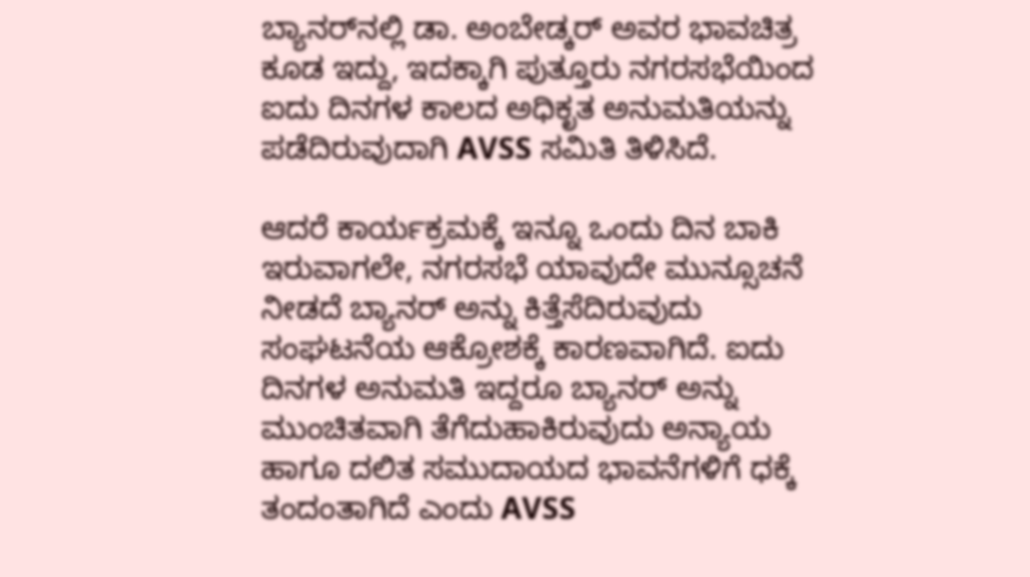ಬ್ಯಾನರ್‌ನಲ್ಲಿ ಡಾ. ಅಂಬೇಡ್ಕರ್ ಅವರ ಭಾವಚಿತ್ರ ಕೂಡ ಇದ್ದು, ಇದಕ್ಕಾಗಿ ಪುತ್ತೂರು ನಗರಸಭೆಯಿಂದ ಐದು ದಿನಗಳ ಕಾಲದ ಅಧಿಕೃತ ಅನುಮತಿಯನ್ನು ಪಡೆದಿರುವುದಾಗಿ AVSS ಸಮಿತಿ ತಿಳಿಸಿದೆ.

ಆದರೆ ಕಾರ್ಯಕ್ರಮಕ್ಕೆ ಇನ್ನೂ ಒಂದು ದಿನ ಬಾಕಿ ಇರುವಾಗಲೇ, ನಗರಸಭೆ ಯಾವುದೇ ಮುನ್ಸೂಚನೆ ನೀಡದೆ ಬ್ಯಾನರ್ ಅನ್ನು ಕಿತ್ತೆಸೆದಿರುವುದು ಸಂಘಟನೆಯ ಆಕ್ರೋಶಕ್ಕೆ ಕಾರಣವಾಗಿದೆ. ಐದು ದಿನಗಳ ಅನುಮತಿ ಇದ್ದರೂ ಬ್ಯಾನರ್ ಅನ್ನು ಮುಂಚಿತವಾಗಿ ತೆಗೆದುಹಾಕಿರುವುದು ಅನ್ಯಾಯ ಹಾಗೂ ದಲಿತ ಸಮುದಾಯದ ಭಾವನೆಗಳಿಗೆ ಧಕ್ಕೆ ತಂದಂತಾಗಿದೆ ಎಂದು AVSS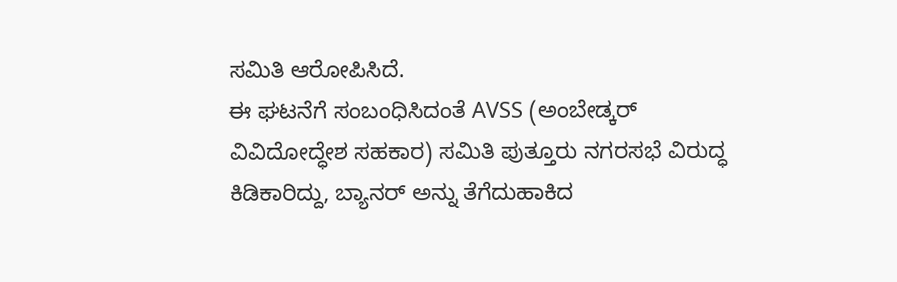ಸಮಿತಿ ಆರೋಪಿಸಿದೆ.
ಈ ಘಟನೆಗೆ ಸಂಬಂಧಿಸಿದಂತೆ AVSS (ಅಂಬೇಡ್ಕರ್ ವಿವಿದೋದ್ಧೇಶ ಸಹಕಾರ) ಸಮಿತಿ ಪುತ್ತೂರು ನಗರಸಭೆ ವಿರುದ್ಧ ಕಿಡಿಕಾರಿದ್ದು, ಬ್ಯಾನರ್ ಅನ್ನು ತೆಗೆದುಹಾಕಿದ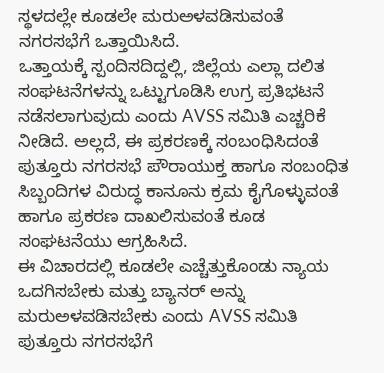ಸ್ಥಳದಲ್ಲೇ ಕೂಡಲೇ ಮರುಅಳವಡಿಸುವಂತೆ ನಗರಸಭೆಗೆ ಒತ್ತಾಯಿಸಿದೆ.
ಒತ್ತಾಯಕ್ಕೆ ಸ್ಪಂದಿಸದಿದ್ದಲ್ಲಿ, ಜಿಲ್ಲೆಯ ಎಲ್ಲಾ ದಲಿತ ಸಂಘಟನೆಗಳನ್ನು ಒಟ್ಟುಗೂಡಿಸಿ ಉಗ್ರ ಪ್ರತಿಭಟನೆ ನಡೆಸಲಾಗುವುದು ಎಂದು AVSS ಸಮಿತಿ ಎಚ್ಚರಿಕೆ ನೀಡಿದೆ. ಅಲ್ಲದೆ, ಈ ಪ್ರಕರಣಕ್ಕೆ ಸಂಬಂಧಿಸಿದಂತೆ ಪುತ್ತೂರು ನಗರಸಭೆ ಪೌರಾಯುಕ್ತ ಹಾಗೂ ಸಂಬಂಧಿತ ಸಿಬ್ಬಂದಿಗಳ ವಿರುದ್ಧ ಕಾನೂನು ಕ್ರಮ ಕೈಗೊಳ್ಳುವಂತೆ ಹಾಗೂ ಪ್ರಕರಣ ದಾಖಲಿಸುವಂತೆ ಕೂಡ ಸಂಘಟನೆಯು ಆಗ್ರಹಿಸಿದೆ.
ಈ ವಿಚಾರದಲ್ಲಿ ಕೂಡಲೇ ಎಚ್ಚೆತ್ತುಕೊಂಡು ನ್ಯಾಯ ಒದಗಿಸಬೇಕು ಮತ್ತು ಬ್ಯಾನರ್ ಅನ್ನು ಮರುಅಳವಡಿಸಬೇಕು ಎಂದು AVSS ಸಮಿತಿ ಪುತ್ತೂರು ನಗರಸಭೆಗೆ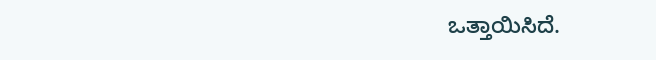ಒತ್ತಾಯಿಸಿದೆ.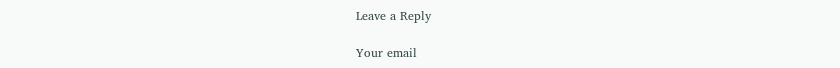Leave a Reply

Your email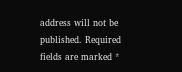address will not be published. Required fields are marked *